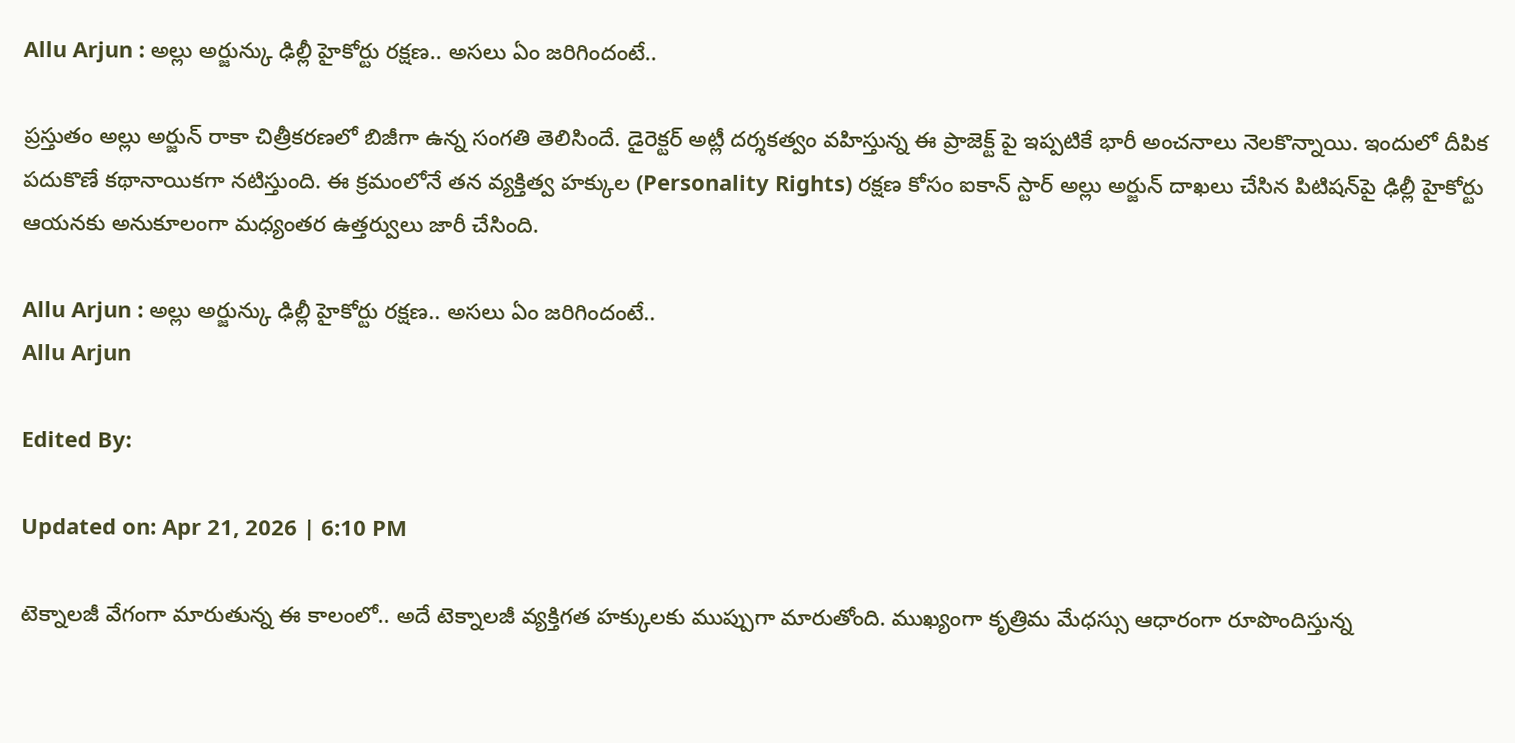Allu Arjun : అల్లు అర్జున్కు ఢిల్లీ హైకోర్టు రక్షణ.. అసలు ఏం జరిగిందంటే..

ప్రస్తుతం అల్లు అర్జున్ రాకా చిత్రీకరణలో బిజీగా ఉన్న సంగతి తెలిసిందే. డైరెక్టర్ అట్లీ దర్శకత్వం వహిస్తున్న ఈ ప్రాజెక్ట్ పై ఇప్పటికే భారీ అంచనాలు నెలకొన్నాయి. ఇందులో దీపిక పదుకొణే కథానాయికగా నటిస్తుంది. ఈ క్రమంలోనే తన వ్యక్తిత్వ హక్కుల (Personality Rights) రక్షణ కోసం ఐకాన్ స్టార్ అల్లు అర్జున్ దాఖలు చేసిన పిటిషన్‌పై ఢిల్లీ హైకోర్టు ఆయనకు అనుకూలంగా మధ్యంతర ఉత్తర్వులు జారీ చేసింది.

Allu Arjun : అల్లు అర్జున్కు ఢిల్లీ హైకోర్టు రక్షణ.. అసలు ఏం జరిగిందంటే..
Allu Arjun

Edited By:

Updated on: Apr 21, 2026 | 6:10 PM

టెక్నాలజీ వేగంగా మారుతున్న ఈ కాలంలో.. అదే టెక్నాలజీ వ్యక్తిగత హక్కులకు ముప్పుగా మారుతోంది. ముఖ్యంగా కృత్రిమ మేధస్సు ఆధారంగా రూపొందిస్తున్న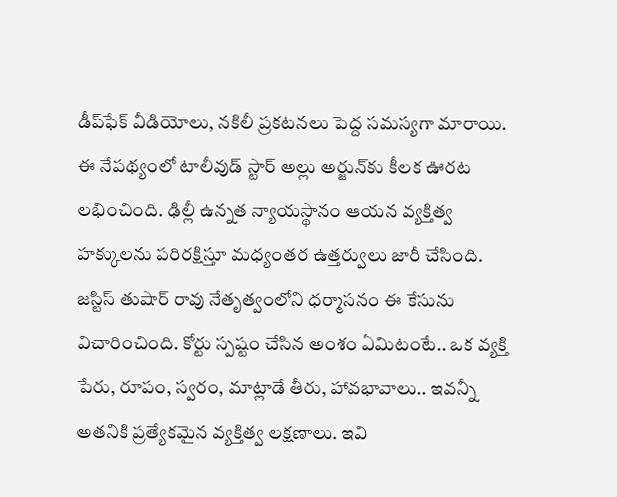డీప్‌ఫేక్ వీడియోలు, నకిలీ ప్రకటనలు పెద్ద సమస్యగా మారాయి. ఈ నేపథ్యంలో టాలీవుడ్ స్టార్ అల్లు అర్జున్‌కు కీలక ఊరట లభించింది. ఢిల్లీ ఉన్నత న్యాయస్థానం ఆయన వ్యక్తిత్వ హక్కులను పరిరక్షిస్తూ మధ్యంతర ఉత్తర్వులు జారీ చేసింది. జస్టిస్ తుషార్ రావు నేతృత్వంలోని ధర్మాసనం ఈ కేసును విచారించింది. కోర్టు స్పష్టం చేసిన అంశం ఏమిటంటే.. ఒక వ్యక్తి పేరు, రూపం, స్వరం, మాట్లాడే తీరు, హావభావాలు.. ఇవన్నీ అతనికి ప్రత్యేకమైన వ్యక్తిత్వ లక్షణాలు. ఇవి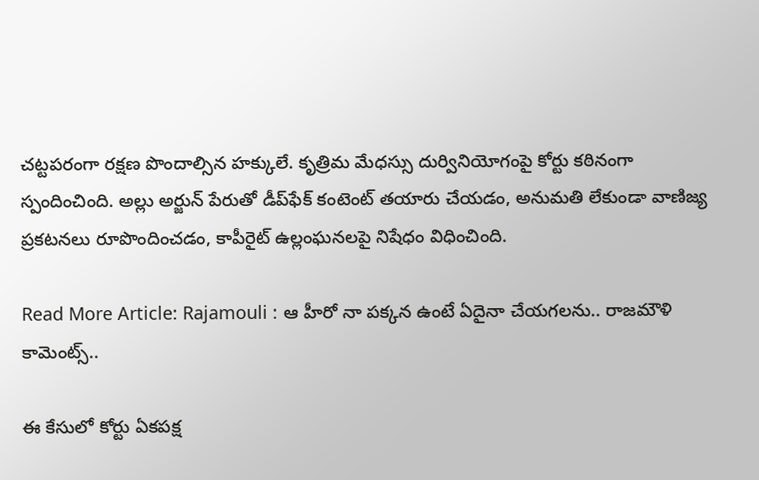చట్టపరంగా రక్షణ పొందాల్సిన హక్కులే. కృత్రిమ మేధస్సు దుర్వినియోగంపై కోర్టు కఠినంగా స్పందించింది. అల్లు అర్జున్ పేరుతో డీప్‌ఫేక్ కంటెంట్ తయారు చేయడం, అనుమతి లేకుండా వాణిజ్య ప్రకటనలు రూపొందించడం, కాపీరైట్ ఉల్లంఘనలపై నిషేధం విధించింది.

Read More Article: Rajamouli : ఆ హీరో నా పక్కన ఉంటే ఏదైనా చేయగలను.. రాజమౌళి కామెంట్స్..

ఈ కేసులో కోర్టు ఏకపక్ష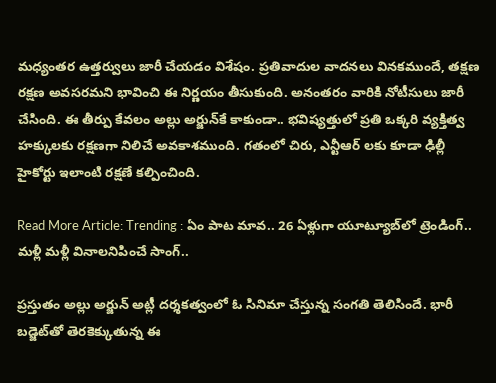మధ్యంతర ఉత్తర్వులు జారీ చేయడం విశేషం. ప్రతివాదుల వాదనలు వినకముందే, తక్షణ రక్షణ అవసరమని భావించి ఈ నిర్ణయం తీసుకుంది. అనంతరం వారికి నోటీసులు జారీ చేసింది. ఈ తీర్పు కేవలం అల్లు అర్జున్‌కే కాకుండా.. భవిష్యత్తులో ప్రతి ఒక్కరి వ్యక్తిత్వ హక్కులకు రక్షణగా నిలిచే అవకాశముంది. గతంలో చిరు, ఎన్టీఆర్ లకు కూడా ఢిల్లీ హైకోర్టు ఇలాంటి రక్షణే కల్పించింది.

Read More Article: Trending : ఏం పాట మావ.. 26 ఏళ్లుగా యూట్యూబ్‌లో ట్రెండింగ్.. మళ్లీ మళ్లీ వినాలనిపించే సాంగ్..

ప్రస్తుతం అల్లు అర్జున్ అట్లీ దర్శకత్వంలో ఓ సినిమా చేస్తున్న సంగతి తెలిసిందే. భారీ బడ్జెట్‌తో తెరకెక్కుతున్న ఈ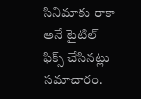సినిమాకు రాకా అనే టైటిల్ ఫిక్స్ చేసినట్లు సమాచారం.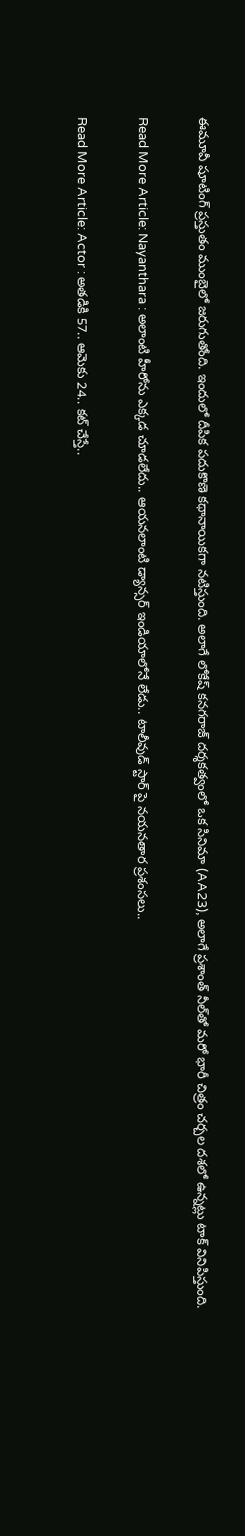ఈమూవీ షూటింగ్ ప్రస్తుతం ముంబైలో జరుగుతోంది. ఇందులో దీపిక పదుకొణె కథానాయికగా నటిస్తుంది. అలాగే లోకేష్ కనగరాజ్ దర్శకత్వంలో ఒక సినిమా (AA23), అలాగే ప్రశాంత్ నీల్‌తో మరో భారీ చిత్రం చర్చల దశలో ఉన్నట్లు టాక్ వినిపిస్తుంది.

Read More Article: Nayanthara : అలాంటి హీరోను ఎక్కడ చూడలేదు.. ఆయనలాంటి డ్యాన్సర్ ఇండియాలోనే లేడు.. టాలీవుడ్ స్టార్ పై నయనతార ప్రశంసలు..

Read More Article: Actor : అతడికి 57.. ఆమెకు 24.. కట్ చేస్తే..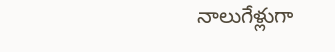నాలుగేళ్లుగా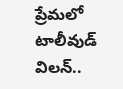ప్రేమలో టాలీవుడ్ విలన్..